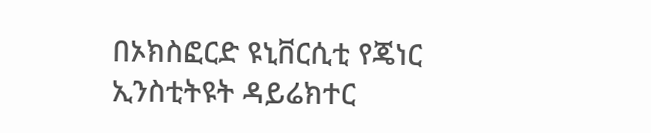በኦክስፎርድ ዩኒቨርሲቲ የጄነር ኢንስቲትዩት ዳይሬክተር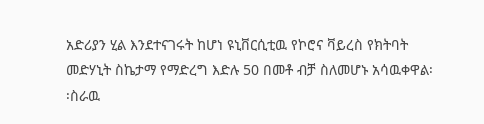አድሪያን ሂል እንደተናገሩት ከሆነ ዩኒቨርሲቲዉ የኮሮና ቫይረስ የክትባት መድሃኒት ስኬታማ የማድረግ እድሉ 50 በመቶ ብቻ ስለመሆኑ አሳዉቀዋል፡፡ስራዉ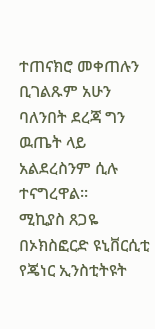ተጠናክሮ መቀጠሉን ቢገልጹም አሁን ባለንበት ደረጃ ግን ዉጤት ላይ አልደረስንም ሲሉ ተናግረዋል፡፡
ሚኪያስ ጸጋዬ
በኦክስፎርድ ዩኒቨርሲቲ የጄነር ኢንስቲትዩት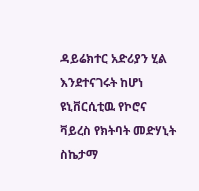ዳይሬክተር አድሪያን ሂል እንደተናገሩት ከሆነ ዩኒቨርሲቲዉ የኮሮና ቫይረስ የክትባት መድሃኒት ስኬታማ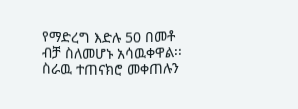የማድረግ እድሉ 50 በመቶ ብቻ ስለመሆኑ አሳዉቀዋል፡፡ስራዉ ተጠናክሮ መቀጠሉን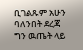ቢገልጹም አሁን ባለንበት ደረጃ ግን ዉጤት ላይ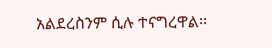አልደረስንም ሲሉ ተናግረዋል፡፡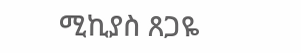ሚኪያስ ጸጋዬ